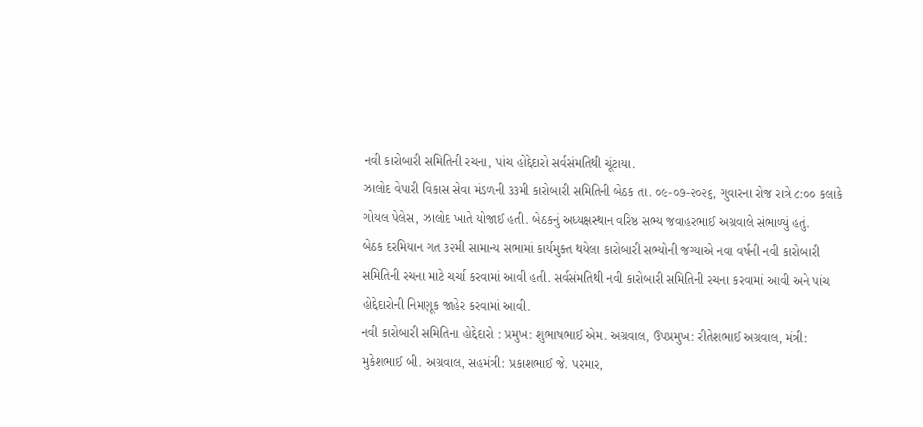નવી કારોબારી સમિતિની રચના, પાંચ હોદ્દેદારો સર્વસંમતિથી ચૂંટાયા.
ઝાલોદ વેપારી વિકાસ સેવા મંડળની ૩૩મી કારોબારી સમિતિની બેઠક તા. ૦૯-૦૭-૨૦૨૬, ગુવારના રોજ રાત્રે ૮:૦૦ કલાકે ગોયલ પેલેસ, ઝાલોદ ખાતે યોજાઈ હતી. બેઠકનું અધ્યક્ષસ્થાન વરિષ્ઠ સભ્ય જવાહરભાઈ અગ્રવાલે સંભાળ્યું હતું.
બેઠક દરમિયાન ગત ૩૨મી સામાન્ય સભામાં કાર્યમુક્ત થયેલા કારોબારી સભ્યોની જગ્યાએ નવા વર્ષની નવી કારોબારી સમિતિની રચના માટે ચર્ચા કરવામાં આવી હતી. સર્વસંમતિથી નવી કારોબારી સમિતિની રચના કરવામાં આવી અને પાંચ હોદ્દેદારોની નિમણૂક જાહેર કરવામાં આવી.
નવી કારોબારી સમિતિના હોદ્દેદારો : પ્રમુખ: શુભાષભાઈ એમ. અગ્રવાલ, ઉપપ્રમુખ: રીતેશભાઈ અગ્રવાલ, મંત્રી: મુકેશભાઈ બી. અગ્રવાલ, સહમંત્રી: પ્રકાશભાઈ જે. પરમાર,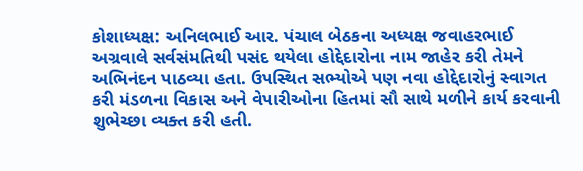કોશાધ્યક્ષ: અનિલભાઈ આર. પંચાલ બેઠકના અધ્યક્ષ જવાહરભાઈ અગ્રવાલે સર્વસંમતિથી પસંદ થયેલા હોદ્દેદારોના નામ જાહેર કરી તેમને અભિનંદન પાઠવ્યા હતા. ઉપસ્થિત સભ્યોએ પણ નવા હોદ્દેદારોનું સ્વાગત કરી મંડળના વિકાસ અને વેપારીઓના હિતમાં સૌ સાથે મળીને કાર્ય કરવાની શુભેચ્છા વ્યક્ત કરી હતી.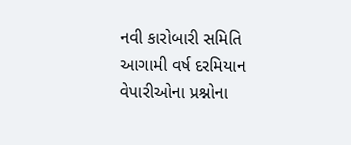નવી કારોબારી સમિતિ આગામી વર્ષ દરમિયાન વેપારીઓના પ્રશ્નોના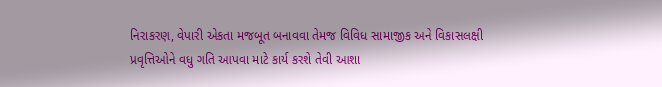નિરાકરણ, વેપારી એકતા મજબૂત બનાવવા તેમજ વિવિધ સામાજીક અને વિકાસલક્ષી પ્રવૃત્તિઓને વધુ ગતિ આપવા માટે કાર્ય કરશે તેવી આશા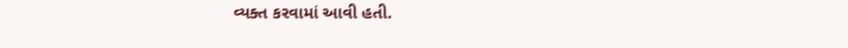વ્યક્ત કરવામાં આવી હતી.